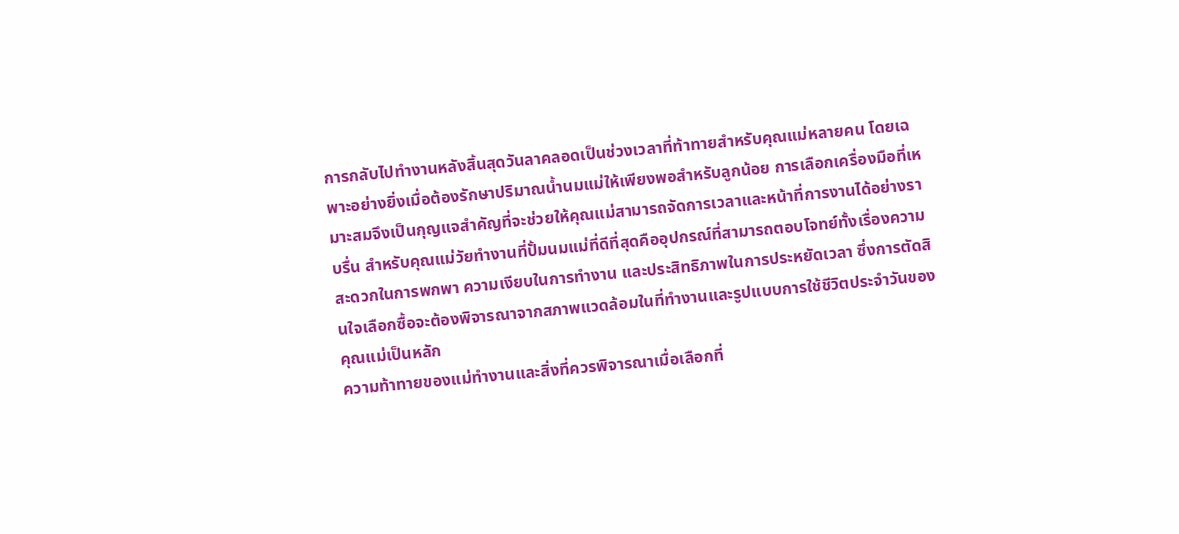การกลับไปทำงานหลังสิ้นสุดวันลาคลอดเป็นช่วงเวลาที่ท้าทายสำหรับคุณแม่หลายคน โดยเฉพาะอย่างยิ่งเมื่อต้องรักษาปริมาณน้ำนมแม่ให้เพียงพอสำหรับลูกน้อย การเลือกเครื่องมือที่เหมาะสมจึงเป็นกุญแจสำคัญที่จะช่วยให้คุณแม่สามารถจัดการเวลาและหน้าที่การงานได้อย่างราบรื่น สำหรับคุณแม่วัยทำงานที่ปั้มนมแม่ที่ดีที่สุดคืออุปกรณ์ที่สามารถตอบโจทย์ทั้งเรื่องความสะดวกในการพกพา ความเงียบในการทำงาน และประสิทธิภาพในการประหยัดเวลา ซึ่งการตัดสินใจเลือกซื้อจะต้องพิจารณาจากสภาพแวดล้อมในที่ทำงานและรูปแบบการใช้ชีวิตประจำวันของคุณแม่เป็นหลัก
ความท้าทายของแม่ทำงานและสิ่งที่ควรพิจารณาเมื่อเลือกที่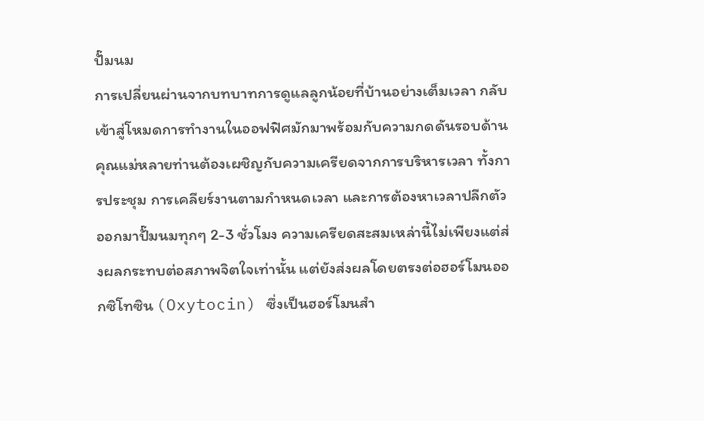ปั๊มนม
การเปลี่ยนผ่านจากบทบาทการดูแลลูกน้อยที่บ้านอย่างเต็มเวลา กลับเข้าสู่โหมดการทำงานในออฟฟิศมักมาพร้อมกับความกดดันรอบด้าน คุณแม่หลายท่านต้องเผชิญกับความเครียดจากการบริหารเวลา ทั้งการประชุม การเคลียร์งานตามกำหนดเวลา และการต้องหาเวลาปลีกตัวออกมาปั๊มนมทุกๆ 2-3 ชั่วโมง ความเครียดสะสมเหล่านี้ไม่เพียงแต่ส่งผลกระทบต่อสภาพจิตใจเท่านั้น แต่ยังส่งผลโดยตรงต่อฮอร์โมนออกซิโทซิน (Oxytocin) ซึ่งเป็นฮอร์โมนสำ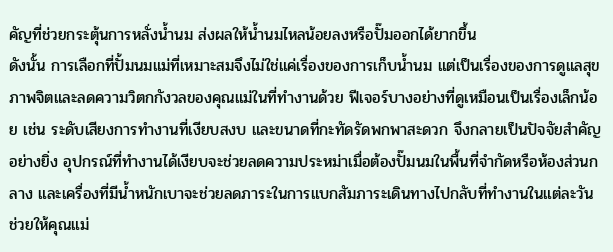คัญที่ช่วยกระตุ้นการหลั่งน้ำนม ส่งผลให้น้ำนมไหลน้อยลงหรือปั๊มออกได้ยากขึ้น
ดังนั้น การเลือกที่ปั้มนมแม่ที่เหมาะสมจึงไม่ใช่แค่เรื่องของการเก็บน้ำนม แต่เป็นเรื่องของการดูแลสุขภาพจิตและลดความวิตกกังวลของคุณแม่ในที่ทำงานด้วย ฟีเจอร์บางอย่างที่ดูเหมือนเป็นเรื่องเล็กน้อย เช่น ระดับเสียงการทำงานที่เงียบสงบ และขนาดที่กะทัดรัดพกพาสะดวก จึงกลายเป็นปัจจัยสำคัญอย่างยิ่ง อุปกรณ์ที่ทำงานได้เงียบจะช่วยลดความประหม่าเมื่อต้องปั๊มนมในพื้นที่จำกัดหรือห้องส่วนกลาง และเครื่องที่มีน้ำหนักเบาจะช่วยลดภาระในการแบกสัมภาระเดินทางไปกลับที่ทำงานในแต่ละวัน ช่วยให้คุณแม่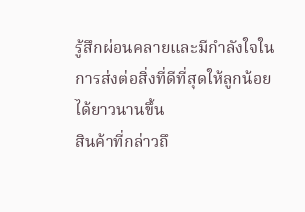รู้สึกผ่อนคลายและมีกำลังใจในการส่งต่อสิ่งที่ดีที่สุดให้ลูกน้อยได้ยาวนานขึ้น
สินค้าที่กล่าวถึ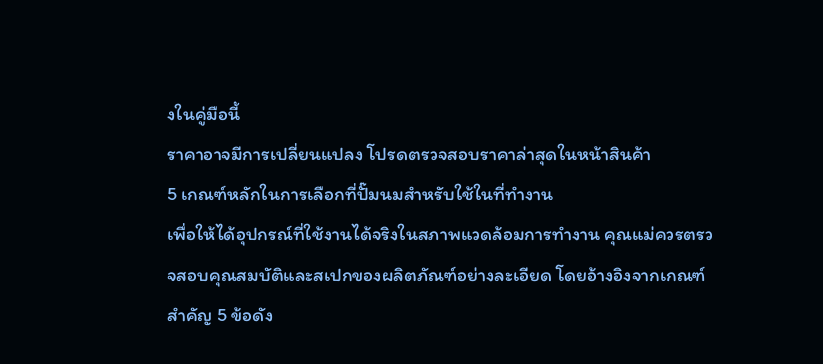งในคู่มือนี้
ราคาอาจมีการเปลี่ยนแปลง โปรดตรวจสอบราคาล่าสุดในหน้าสินค้า
5 เกณฑ์หลักในการเลือกที่ปั๊มนมสำหรับใช้ในที่ทำงาน
เพื่อให้ได้อุปกรณ์ที่ใช้งานได้จริงในสภาพแวดล้อมการทำงาน คุณแม่ควรตรวจสอบคุณสมบัติและสเปกของผลิตภัณฑ์อย่างละเอียด โดยอ้างอิงจากเกณฑ์สำคัญ 5 ข้อดัง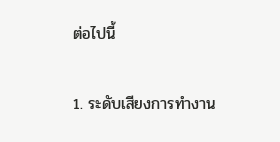ต่อไปนี้

1. ระดับเสียงการทำงาน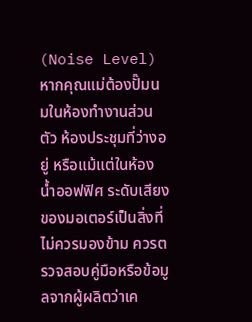(Noise Level) หากคุณแม่ต้องปั๊มนมในห้องทำงานส่วนตัว ห้องประชุมที่ว่างอยู่ หรือแม้แต่ในห้องน้ำออฟฟิศ ระดับเสียงของมอเตอร์เป็นสิ่งที่ไม่ควรมองข้าม ควรตรวจสอบคู่มือหรือข้อมูลจากผู้ผลิตว่าเค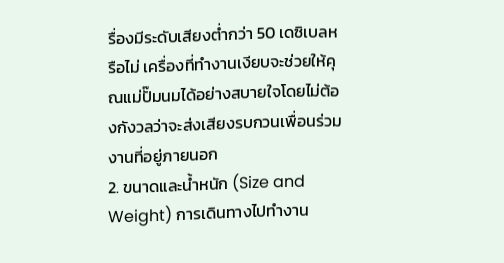รื่องมีระดับเสียงต่ำกว่า 50 เดซิเบลหรือไม่ เครื่องที่ทำงานเงียบจะช่วยให้คุณแม่ปั๊มนมได้อย่างสบายใจโดยไม่ต้องกังวลว่าจะส่งเสียงรบกวนเพื่อนร่วมงานที่อยู่ภายนอก
2. ขนาดและน้ำหนัก (Size and Weight) การเดินทางไปทำงาน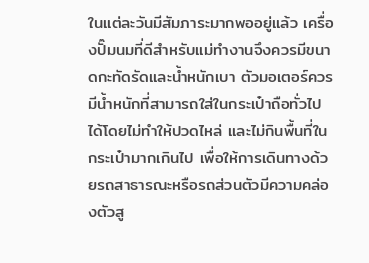ในแต่ละวันมีสัมภาระมากพออยู่แล้ว เครื่องปั๊มนมที่ดีสำหรับแม่ทำงานจึงควรมีขนาดกะทัดรัดและน้ำหนักเบา ตัวมอเตอร์ควรมีน้ำหนักที่สามารถใส่ในกระเป๋าถือทั่วไปได้โดยไม่ทำให้ปวดไหล่ และไม่กินพื้นที่ในกระเป๋ามากเกินไป เพื่อให้การเดินทางด้วยรถสาธารณะหรือรถส่วนตัวมีความคล่องตัวสู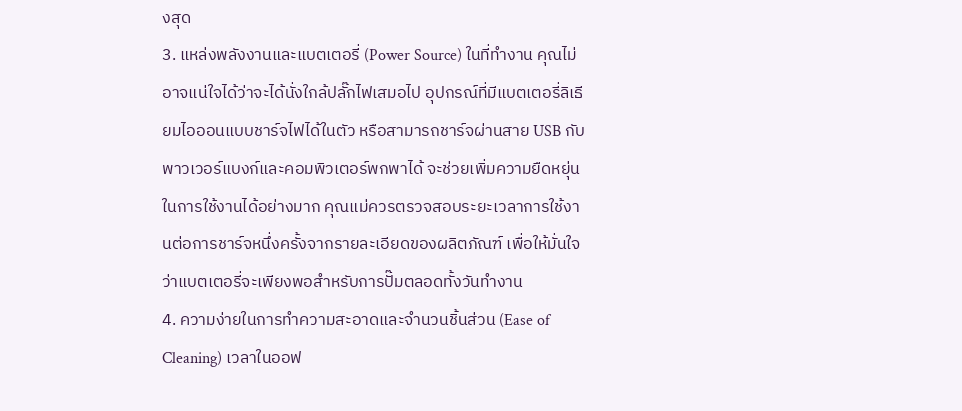งสุด
3. แหล่งพลังงานและแบตเตอรี่ (Power Source) ในที่ทำงาน คุณไม่อาจแน่ใจได้ว่าจะได้นั่งใกล้ปลั๊กไฟเสมอไป อุปกรณ์ที่มีแบตเตอรี่ลิเธียมไอออนแบบชาร์จไฟได้ในตัว หรือสามารถชาร์จผ่านสาย USB กับพาวเวอร์แบงก์และคอมพิวเตอร์พกพาได้ จะช่วยเพิ่มความยืดหยุ่นในการใช้งานได้อย่างมาก คุณแม่ควรตรวจสอบระยะเวลาการใช้งานต่อการชาร์จหนึ่งครั้งจากรายละเอียดของผลิตภัณฑ์ เพื่อให้มั่นใจว่าแบตเตอรี่จะเพียงพอสำหรับการปั๊มตลอดทั้งวันทำงาน
4. ความง่ายในการทำความสะอาดและจำนวนชิ้นส่วน (Ease of Cleaning) เวลาในออฟ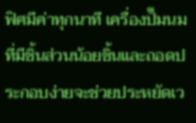ฟิศมีค่าทุกนาที เครื่องปั๊มนมที่มีชิ้นส่วนน้อยชิ้นและถอดประกอบง่ายจะช่วยประหยัดเว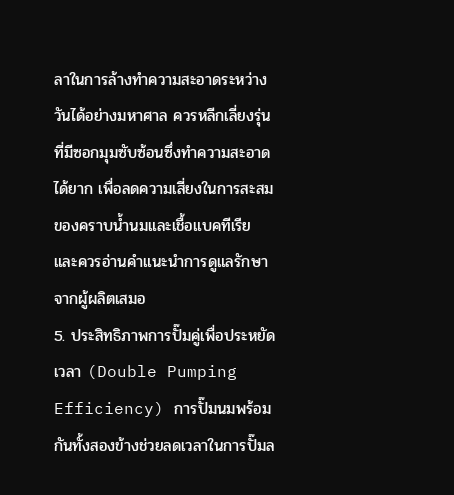ลาในการล้างทำความสะอาดระหว่างวันได้อย่างมหาศาล ควรหลีกเลี่ยงรุ่นที่มีซอกมุมซับซ้อนซึ่งทำความสะอาดได้ยาก เพื่อลดความเสี่ยงในการสะสมของคราบน้ำนมและเชื้อแบคทีเรีย และควรอ่านคำแนะนำการดูแลรักษาจากผู้ผลิตเสมอ
5. ประสิทธิภาพการปั๊มคู่เพื่อประหยัดเวลา (Double Pumping Efficiency) การปั๊มนมพร้อมกันทั้งสองข้างช่วยลดเวลาในการปั๊มล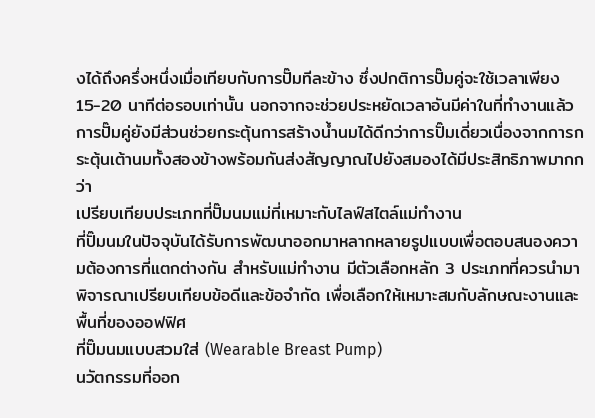งได้ถึงครึ่งหนึ่งเมื่อเทียบกับการปั๊มทีละข้าง ซึ่งปกติการปั๊มคู่จะใช้เวลาเพียง 15-20 นาทีต่อรอบเท่านั้น นอกจากจะช่วยประหยัดเวลาอันมีค่าในที่ทำงานแล้ว การปั๊มคู่ยังมีส่วนช่วยกระตุ้นการสร้างน้ำนมได้ดีกว่าการปั๊มเดี่ยวเนื่องจากการกระตุ้นเต้านมทั้งสองข้างพร้อมกันส่งสัญญาณไปยังสมองได้มีประสิทธิภาพมากกว่า
เปรียบเทียบประเภทที่ปั๊มนมแม่ที่เหมาะกับไลฟ์สไตล์แม่ทำงาน
ที่ปั๊มนมในปัจจุบันได้รับการพัฒนาออกมาหลากหลายรูปแบบเพื่อตอบสนองความต้องการที่แตกต่างกัน สำหรับแม่ทำงาน มีตัวเลือกหลัก 3 ประเภทที่ควรนำมาพิจารณาเปรียบเทียบข้อดีและข้อจำกัด เพื่อเลือกให้เหมาะสมกับลักษณะงานและพื้นที่ของออฟฟิศ
ที่ปั๊มนมแบบสวมใส่ (Wearable Breast Pump)
นวัตกรรมที่ออก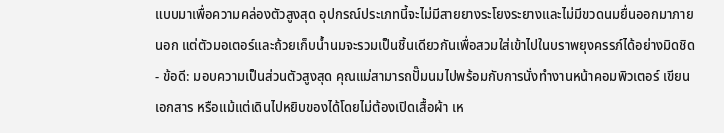แบบมาเพื่อความคล่องตัวสูงสุด อุปกรณ์ประเภทนี้จะไม่มีสายยางระโยงระยางและไม่มีขวดนมยื่นออกมาภายนอก แต่ตัวมอเตอร์และถ้วยเก็บน้ำนมจะรวมเป็นชิ้นเดียวกันเพื่อสวมใส่เข้าไปในบราพยุงครรภ์ได้อย่างมิดชิด
- ข้อดี: มอบความเป็นส่วนตัวสูงสุด คุณแม่สามารถปั๊มนมไปพร้อมกับการนั่งทำงานหน้าคอมพิวเตอร์ เขียนเอกสาร หรือแม้แต่เดินไปหยิบของได้โดยไม่ต้องเปิดเสื้อผ้า เห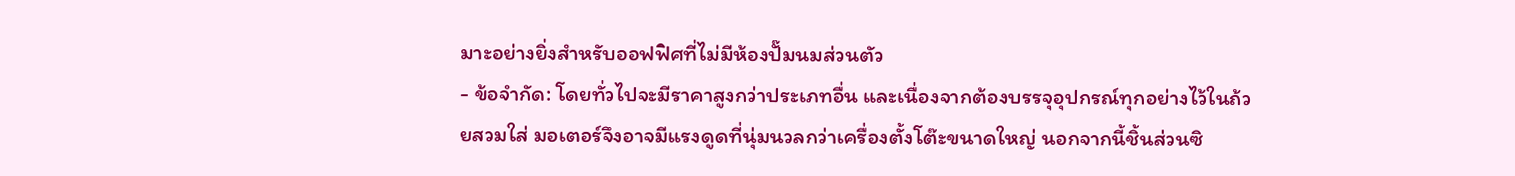มาะอย่างยิ่งสำหรับออฟฟิศที่ไม่มีห้องปั๊มนมส่วนตัว
- ข้อจำกัด: โดยทั่วไปจะมีราคาสูงกว่าประเภทอื่น และเนื่องจากต้องบรรจุอุปกรณ์ทุกอย่างไว้ในถ้วยสวมใส่ มอเตอร์จึงอาจมีแรงดูดที่นุ่มนวลกว่าเครื่องตั้งโต๊ะขนาดใหญ่ นอกจากนี้ชิ้นส่วนซิ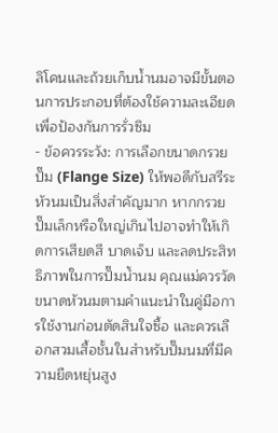ลิโคนและถ้วยเก็บน้ำนมอาจมีขั้นตอนการประกอบที่ต้องใช้ความละเอียดเพื่อป้องกันการรั่วซึม
- ข้อควรระวัง: การเลือกขนาดกรวยปั๊ม (Flange Size) ให้พอดีกับสรีระหัวนมเป็นสิ่งสำคัญมาก หากกรวยปั๊มเล็กหรือใหญ่เกินไปอาจทำให้เกิดการเสียดสี บาดเจ็บ และลดประสิทธิภาพในการปั๊มน้ำนม คุณแม่ควรวัดขนาดหัวนมตามคำแนะนำในคู่มือการใช้งานก่อนตัดสินใจซื้อ และควรเลือกสวมเสื้อชั้นในสำหรับปั๊มนมที่มีความยืดหยุ่นสูง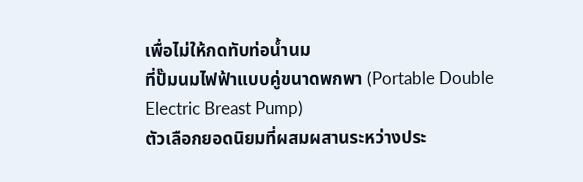เพื่อไม่ให้กดทับท่อน้ำนม
ที่ปั๊มนมไฟฟ้าแบบคู่ขนาดพกพา (Portable Double Electric Breast Pump)
ตัวเลือกยอดนิยมที่ผสมผสานระหว่างประ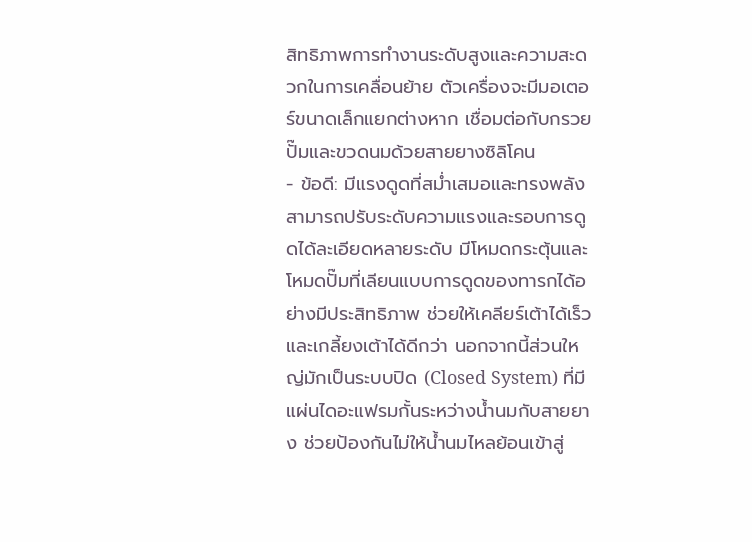สิทธิภาพการทำงานระดับสูงและความสะดวกในการเคลื่อนย้าย ตัวเครื่องจะมีมอเตอร์ขนาดเล็กแยกต่างหาก เชื่อมต่อกับกรวยปั๊มและขวดนมด้วยสายยางซิลิโคน
- ข้อดี: มีแรงดูดที่สม่ำเสมอและทรงพลัง สามารถปรับระดับความแรงและรอบการดูดได้ละเอียดหลายระดับ มีโหมดกระตุ้นและโหมดปั๊มที่เลียนแบบการดูดของทารกได้อย่างมีประสิทธิภาพ ช่วยให้เคลียร์เต้าได้เร็วและเกลี้ยงเต้าได้ดีกว่า นอกจากนี้ส่วนใหญ่มักเป็นระบบปิด (Closed System) ที่มีแผ่นไดอะแฟรมกั้นระหว่างน้ำนมกับสายยาง ช่วยป้องกันไม่ให้น้ำนมไหลย้อนเข้าสู่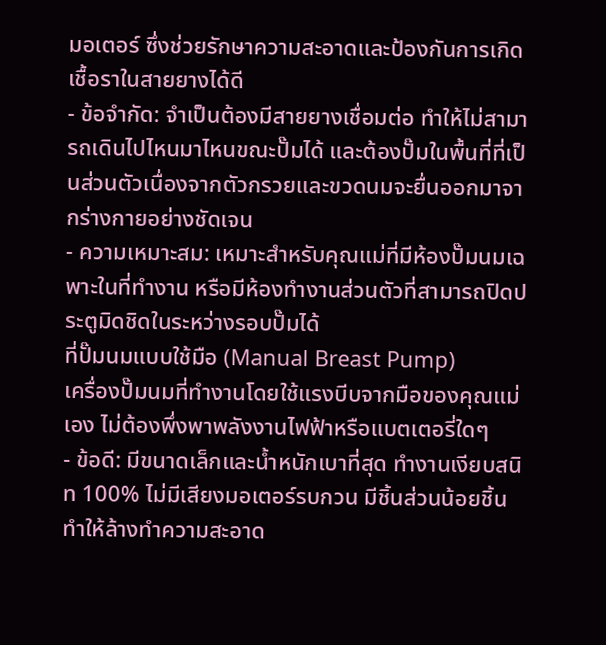มอเตอร์ ซึ่งช่วยรักษาความสะอาดและป้องกันการเกิดเชื้อราในสายยางได้ดี
- ข้อจำกัด: จำเป็นต้องมีสายยางเชื่อมต่อ ทำให้ไม่สามารถเดินไปไหนมาไหนขณะปั๊มได้ และต้องปั๊มในพื้นที่ที่เป็นส่วนตัวเนื่องจากตัวกรวยและขวดนมจะยื่นออกมาจากร่างกายอย่างชัดเจน
- ความเหมาะสม: เหมาะสำหรับคุณแม่ที่มีห้องปั๊มนมเฉพาะในที่ทำงาน หรือมีห้องทำงานส่วนตัวที่สามารถปิดประตูมิดชิดในระหว่างรอบปั๊มได้
ที่ปั๊มนมแบบใช้มือ (Manual Breast Pump)
เครื่องปั๊มนมที่ทำงานโดยใช้แรงบีบจากมือของคุณแม่เอง ไม่ต้องพึ่งพาพลังงานไฟฟ้าหรือแบตเตอรี่ใดๆ
- ข้อดี: มีขนาดเล็กและน้ำหนักเบาที่สุด ทำงานเงียบสนิท 100% ไม่มีเสียงมอเตอร์รบกวน มีชิ้นส่วนน้อยชิ้นทำให้ล้างทำความสะอาด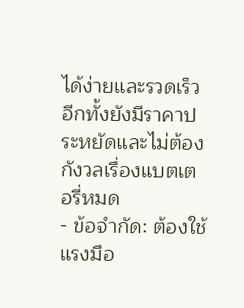ได้ง่ายและรวดเร็ว อีกทั้งยังมีราคาประหยัดและไม่ต้องกังวลเรื่องแบตเตอรี่หมด
- ข้อจำกัด: ต้องใช้แรงมือ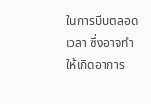ในการบีบตลอดเวลา ซึ่งอาจทำให้เกิดอาการ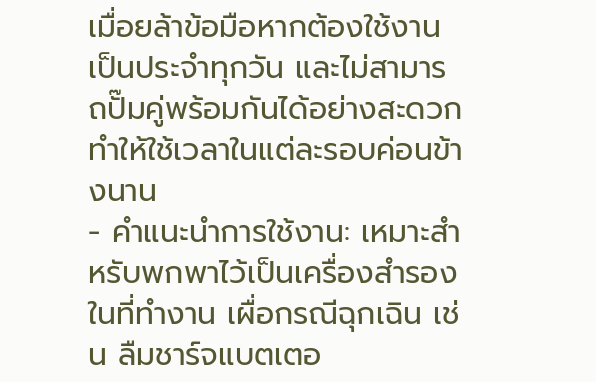เมื่อยล้าข้อมือหากต้องใช้งานเป็นประจำทุกวัน และไม่สามารถปั๊มคู่พร้อมกันได้อย่างสะดวก ทำให้ใช้เวลาในแต่ละรอบค่อนข้างนาน
- คำแนะนำการใช้งาน: เหมาะสำหรับพกพาไว้เป็นเครื่องสำรองในที่ทำงาน เผื่อกรณีฉุกเฉิน เช่น ลืมชาร์จแบตเตอ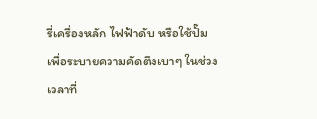รี่เครื่องหลัก ไฟฟ้าดับ หรือใช้ปั๊มเพื่อระบายความคัดตึงเบาๆ ในช่วงเวลาที่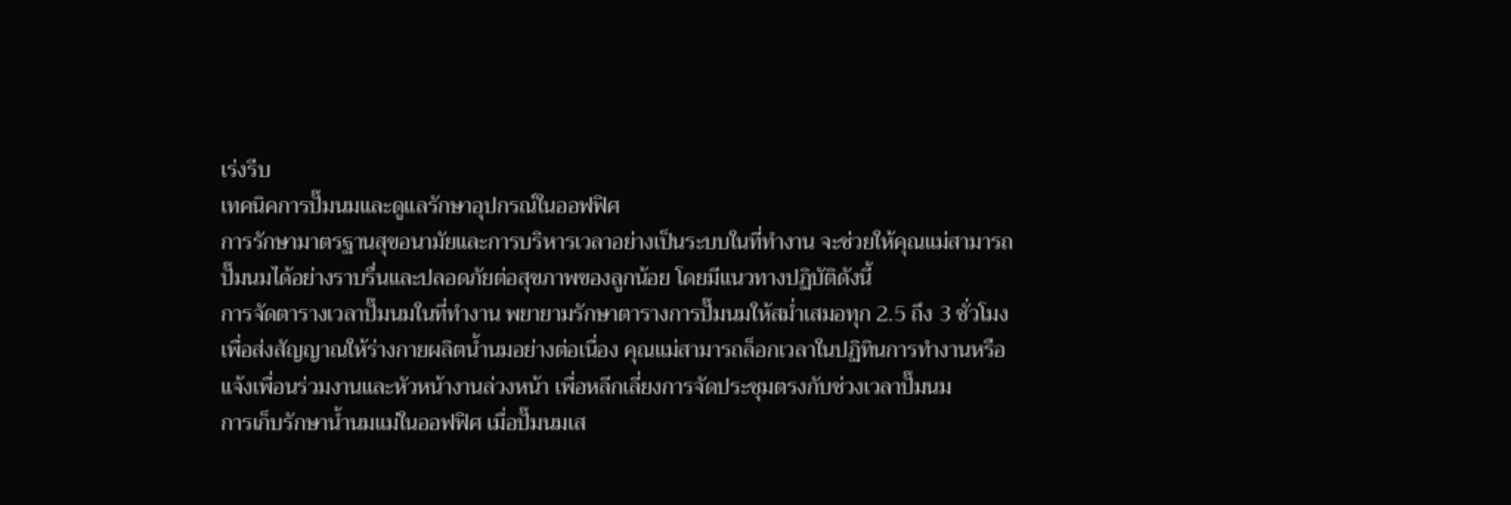เร่งรีบ
เทคนิคการปั๊มนมและดูแลรักษาอุปกรณ์ในออฟฟิศ
การรักษามาตรฐานสุขอนามัยและการบริหารเวลาอย่างเป็นระบบในที่ทำงาน จะช่วยให้คุณแม่สามารถปั๊มนมได้อย่างราบรื่นและปลอดภัยต่อสุขภาพของลูกน้อย โดยมีแนวทางปฏิบัติดังนี้
การจัดตารางเวลาปั๊มนมในที่ทำงาน พยายามรักษาตารางการปั๊มนมให้สม่ำเสมอทุก 2.5 ถึง 3 ชั่วโมง เพื่อส่งสัญญาณให้ร่างกายผลิตน้ำนมอย่างต่อเนื่อง คุณแม่สามารถล็อกเวลาในปฏิทินการทำงานหรือแจ้งเพื่อนร่วมงานและหัวหน้างานล่วงหน้า เพื่อหลีกเลี่ยงการจัดประชุมตรงกับช่วงเวลาปั๊มนม
การเก็บรักษาน้ำนมแม่ในออฟฟิศ เมื่อปั๊มนมเส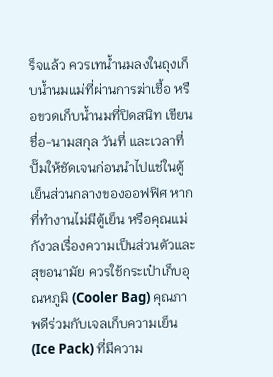ร็จแล้ว ควรเทน้ำนมลงในถุงเก็บน้ำนมแม่ที่ผ่านการฆ่าเชื้อ หรือขวดเก็บน้ำนมที่ปิดสนิท เขียนชื่อ-นามสกุล วันที่ และเวลาที่ปั๊มให้ชัดเจนก่อนนำไปแช่ในตู้เย็นส่วนกลางของออฟฟิศ หากที่ทำงานไม่มีตู้เย็น หรือคุณแม่กังวลเรื่องความเป็นส่วนตัวและสุขอนามัย ควรใช้กระเป๋าเก็บอุณหภูมิ (Cooler Bag) คุณภาพดีร่วมกับเจลเก็บความเย็น (Ice Pack) ที่มีความ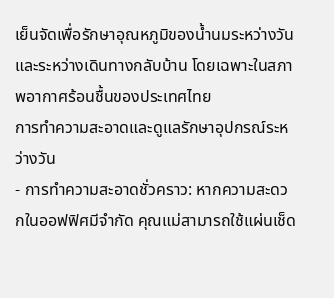เย็นจัดเพื่อรักษาอุณหภูมิของน้ำนมระหว่างวันและระหว่างเดินทางกลับบ้าน โดยเฉพาะในสภาพอากาศร้อนชื้นของประเทศไทย
การทำความสะอาดและดูแลรักษาอุปกรณ์ระหว่างวัน
- การทำความสะอาดชั่วคราว: หากความสะดวกในออฟฟิศมีจำกัด คุณแม่สามารถใช้แผ่นเช็ด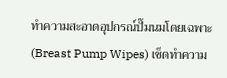ทำความสะอาดอุปกรณ์ปั๊มนมโดยเฉพาะ (Breast Pump Wipes) เช็ดทำความ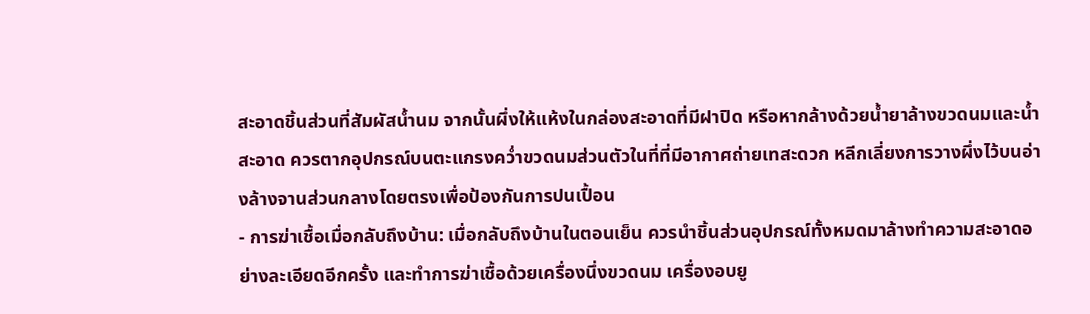สะอาดชิ้นส่วนที่สัมผัสน้ำนม จากนั้นผึ่งให้แห้งในกล่องสะอาดที่มีฝาปิด หรือหากล้างด้วยน้ำยาล้างขวดนมและน้ำสะอาด ควรตากอุปกรณ์บนตะแกรงคว่ำขวดนมส่วนตัวในที่ที่มีอากาศถ่ายเทสะดวก หลีกเลี่ยงการวางผึ่งไว้บนอ่างล้างจานส่วนกลางโดยตรงเพื่อป้องกันการปนเปื้อน
- การฆ่าเชื้อเมื่อกลับถึงบ้าน: เมื่อกลับถึงบ้านในตอนเย็น ควรนำชิ้นส่วนอุปกรณ์ทั้งหมดมาล้างทำความสะอาดอย่างละเอียดอีกครั้ง และทำการฆ่าเชื้อด้วยเครื่องนึ่งขวดนม เครื่องอบยู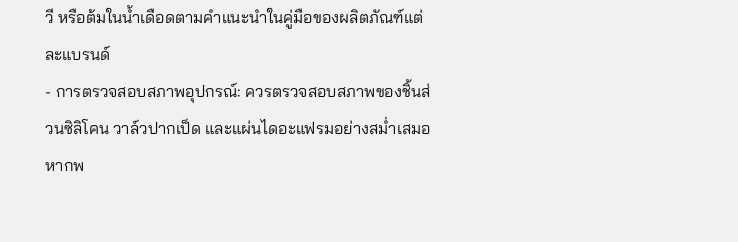วี หรือต้มในน้ำเดือดตามคำแนะนำในคู่มือของผลิตภัณฑ์แต่ละแบรนด์
- การตรวจสอบสภาพอุปกรณ์: ควรตรวจสอบสภาพของชิ้นส่วนซิลิโคน วาล์วปากเป็ด และแผ่นไดอะแฟรมอย่างสม่ำเสมอ หากพ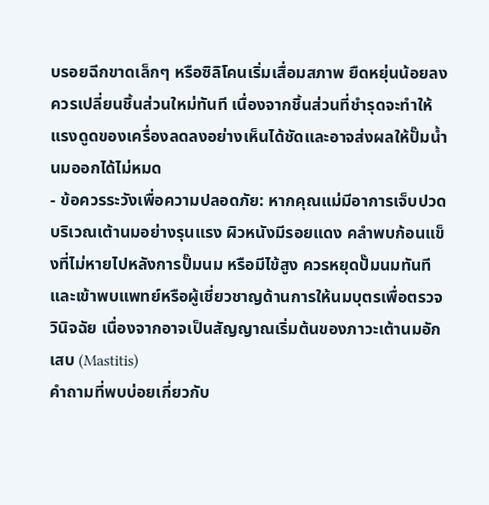บรอยฉีกขาดเล็กๆ หรือซิลิโคนเริ่มเสื่อมสภาพ ยืดหยุ่นน้อยลง ควรเปลี่ยนชิ้นส่วนใหม่ทันที เนื่องจากชิ้นส่วนที่ชำรุดจะทำให้แรงดูดของเครื่องลดลงอย่างเห็นได้ชัดและอาจส่งผลให้ปั๊มน้ำนมออกได้ไม่หมด
- ข้อควรระวังเพื่อความปลอดภัย: หากคุณแม่มีอาการเจ็บปวดบริเวณเต้านมอย่างรุนแรง ผิวหนังมีรอยแดง คลำพบก้อนแข็งที่ไม่หายไปหลังการปั๊มนม หรือมีไข้สูง ควรหยุดปั๊มนมทันทีและเข้าพบแพทย์หรือผู้เชี่ยวชาญด้านการให้นมบุตรเพื่อตรวจวินิจฉัย เนื่องจากอาจเป็นสัญญาณเริ่มต้นของภาวะเต้านมอักเสบ (Mastitis)
คำถามที่พบบ่อยเกี่ยวกับ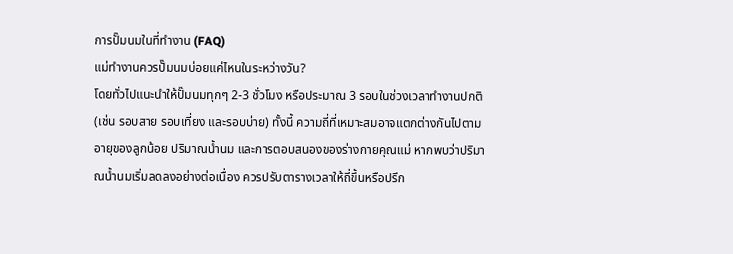การปั๊มนมในที่ทำงาน (FAQ)
แม่ทำงานควรปั๊มนมบ่อยแค่ไหนในระหว่างวัน?
โดยทั่วไปแนะนำให้ปั๊มนมทุกๆ 2-3 ชั่วโมง หรือประมาณ 3 รอบในช่วงเวลาทำงานปกติ (เช่น รอบสาย รอบเที่ยง และรอบบ่าย) ทั้งนี้ ความถี่ที่เหมาะสมอาจแตกต่างกันไปตามอายุของลูกน้อย ปริมาณน้ำนม และการตอบสนองของร่างกายคุณแม่ หากพบว่าปริมาณน้ำนมเริ่มลดลงอย่างต่อเนื่อง ควรปรับตารางเวลาให้ถี่ขึ้นหรือปรึก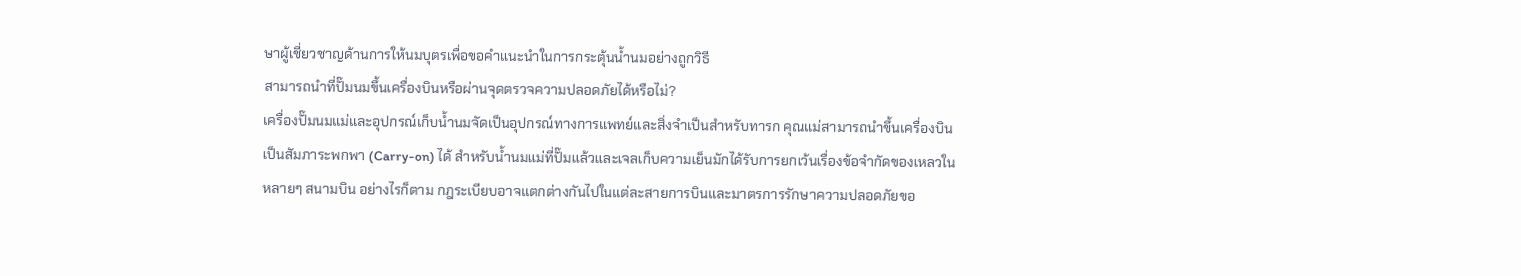ษาผู้เชี่ยวชาญด้านการให้นมบุตรเพื่อขอคำแนะนำในการกระตุ้นน้ำนมอย่างถูกวิธี
สามารถนำที่ปั๊มนมขึ้นเครื่องบินหรือผ่านจุดตรวจความปลอดภัยได้หรือไม่?
เครื่องปั๊มนมแม่และอุปกรณ์เก็บน้ำนมจัดเป็นอุปกรณ์ทางการแพทย์และสิ่งจำเป็นสำหรับทารก คุณแม่สามารถนำขึ้นเครื่องบินเป็นสัมภาระพกพา (Carry-on) ได้ สำหรับน้ำนมแม่ที่ปั๊มแล้วและเจลเก็บความเย็นมักได้รับการยกเว้นเรื่องข้อจำกัดของเหลวในหลายๆ สนามบิน อย่างไรก็ตาม กฎระเบียบอาจแตกต่างกันไปในแต่ละสายการบินและมาตรการรักษาความปลอดภัยขอ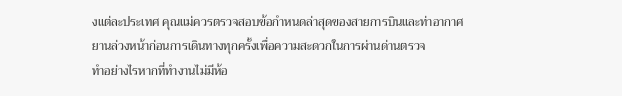งแต่ละประเทศ คุณแม่ควรตรวจสอบข้อกำหนดล่าสุดของสายการบินและท่าอากาศยานล่วงหน้าก่อนการเดินทางทุกครั้งเพื่อความสะดวกในการผ่านด่านตรวจ
ทำอย่างไรหากที่ทำงานไม่มีห้อ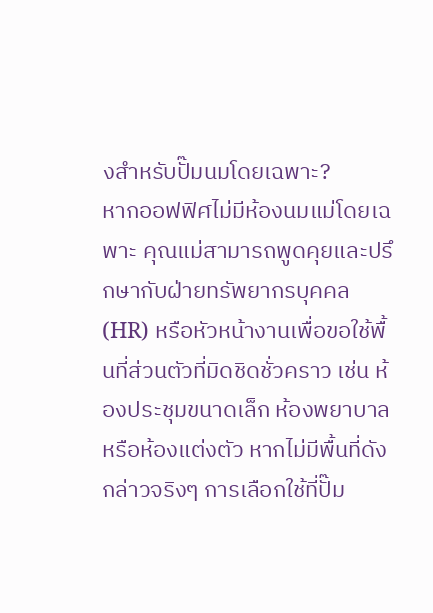งสำหรับปั๊มนมโดยเฉพาะ?
หากออฟฟิศไม่มีห้องนมแม่โดยเฉพาะ คุณแม่สามารถพูดคุยและปรึกษากับฝ่ายทรัพยากรบุคคล (HR) หรือหัวหน้างานเพื่อขอใช้พื้นที่ส่วนตัวที่มิดชิดชั่วคราว เช่น ห้องประชุมขนาดเล็ก ห้องพยาบาล หรือห้องแต่งตัว หากไม่มีพื้นที่ดังกล่าวจริงๆ การเลือกใช้ที่ปั๊ม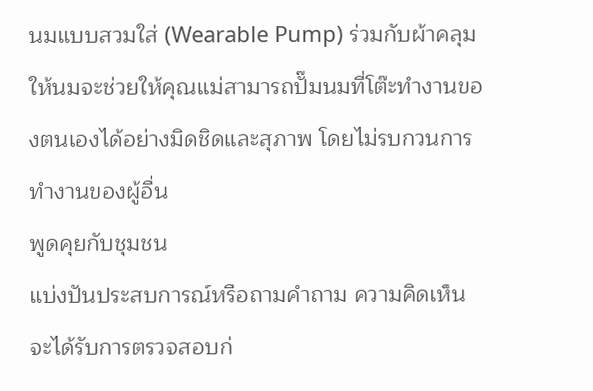นมแบบสวมใส่ (Wearable Pump) ร่วมกับผ้าคลุมให้นมจะช่วยให้คุณแม่สามารถปั๊มนมที่โต๊ะทำงานของตนเองได้อย่างมิดชิดและสุภาพ โดยไม่รบกวนการทำงานของผู้อื่น
พูดคุยกับชุมชน
แบ่งปันประสบการณ์หรือถามคำถาม ความคิดเห็นจะได้รับการตรวจสอบก่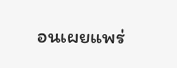อนเผยแพร่